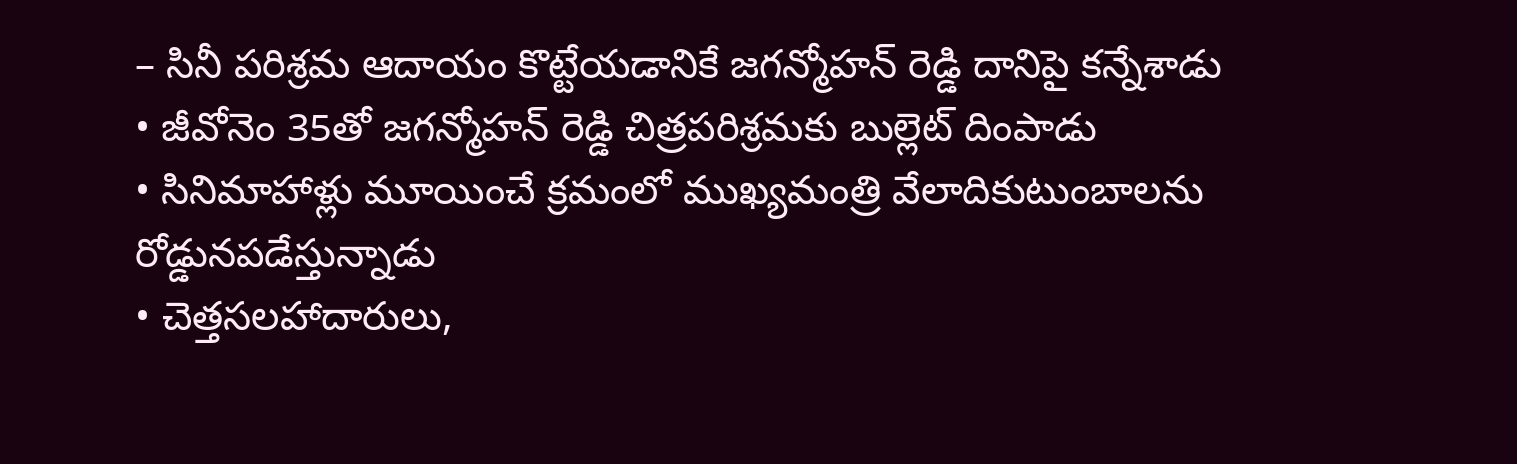– సినీ పరిశ్రమ ఆదాయం కొట్టేయడానికే జగన్మోహన్ రెడ్డి దానిపై కన్నేశాడు
• జీవోనెం 35తో జగన్మోహన్ రెడ్డి చిత్రపరిశ్రమకు బుల్లెట్ దింపాడు
• సినిమాహాళ్లు మూయించే క్రమంలో ముఖ్యమంత్రి వేలాదికుటుంబాలను రోడ్డునపడేస్తున్నాడు
• చెత్తసలహాదారులు,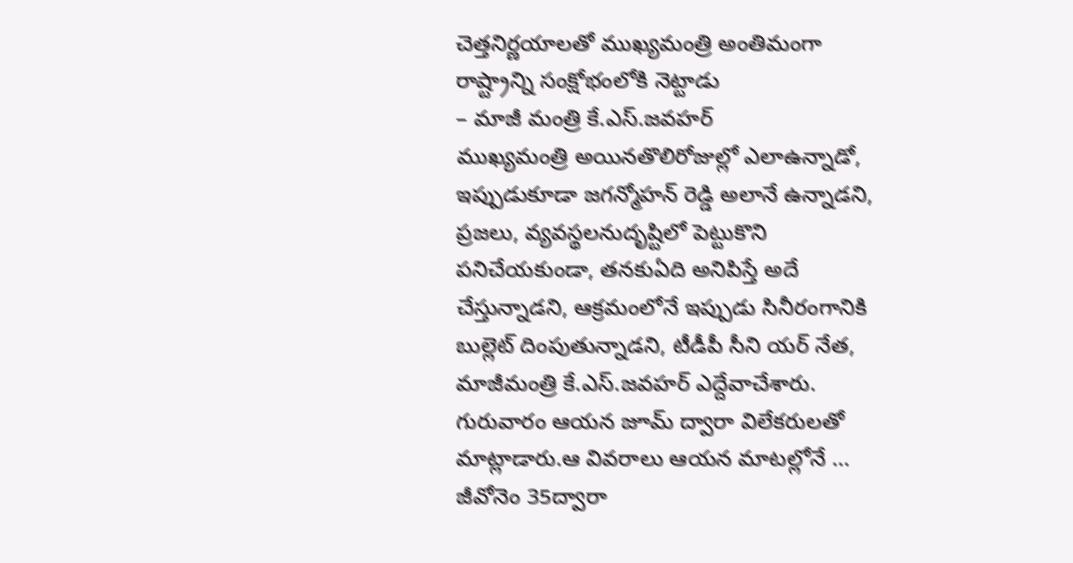చెత్తనిర్ణయాలతో ముఖ్యమంత్రి అంతిమంగా రాష్ట్రాన్ని సంక్షోభంలోకి నెట్టాడు
– మాజీ మంత్రి కే.ఎస్.జవహర్
ముఖ్యమంత్రి అయినతొలిరోజుల్లో ఎలాఉన్నాడో, ఇప్పుడుకూడా జగన్మోహన్ రెడ్డి అలానే ఉన్నాడని, ప్రజలు, వ్యవస్థలనుదృష్టిలో పెట్టుకొని పనిచేయకుండా, తనకుఏది అనిపిస్తే అదే చేస్తున్నాడని, ఆక్రమంలోనే ఇప్పుడు సినీరంగానికి బుల్లెట్ దింపుతున్నాడని, టీడీపీ సీని యర్ నేత, మాజీమంత్రి కే.ఎస్.జవహర్ ఎద్దేవాచేశారు. గురువారం ఆయన జూమ్ ద్వారా విలేకరులతో మాట్లాడారు.ఆ వివరాలు ఆయన మాటల్లోనే …
జీవోనెం 35ద్వారా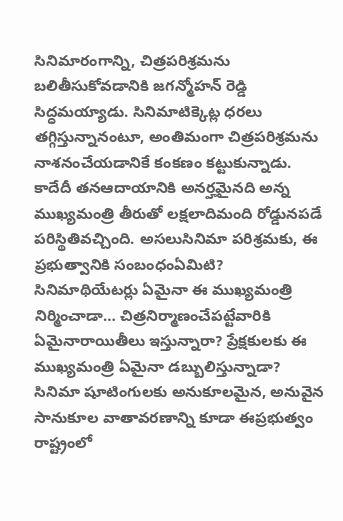సినిమారంగాన్ని, చిత్రపరిశ్రమను బలితీసుకోవడానికి జగన్మోహన్ రెడ్డి సిద్ధమయ్యాడు. సినిమాటిక్కెట్ల ధరలు తగ్గిస్తున్నానంటూ, అంతిమంగా చిత్రపరిశ్రమను నాశనంచేయడానికే కంకణం కట్టుకున్నాడు. కాదేదీ తనఆదాయానికి అనర్హమైనది అన్న ముఖ్యమంత్రి తీరుతో లక్షలాదిమంది రోడ్డునపడే పరిస్థితివచ్చింది. అసలుసినిమా పరిశ్రమకు, ఈ ప్రభుత్వానికి సంబంధంఏమిటి? సినిమాథియేటర్లు ఏమైనా ఈ ముఖ్యమంత్రి నిర్మించాడా… చిత్రనిర్మాణంచేపట్టేవారికి ఏమైనారాయితీలు ఇస్తున్నారా? ప్రేక్షకులకు ఈ ముఖ్యమంత్రి ఏమైనా డబ్బులిస్తున్నాడా?
సినిమా షూటింగులకు అనుకూలమైన, అనువైన సానుకూల వాతావరణాన్ని కూడా ఈప్రభుత్వం రాష్ట్రంలో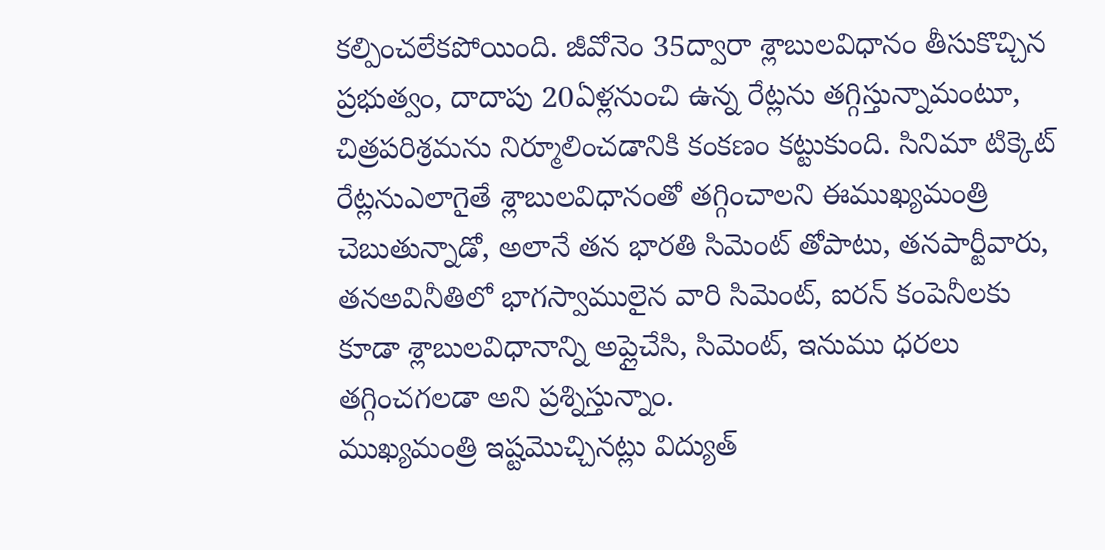కల్పించలేకపోయింది. జీవోనెం 35ద్వారా శ్లాబులవిధానం తీసుకొచ్చిన ప్రభుత్వం, దాదాపు 20ఏళ్లనుంచి ఉన్న రేట్లను తగ్గిస్తున్నామంటూ, చిత్రపరిశ్రమను నిర్మూలించడానికి కంకణం కట్టుకుంది. సినిమా టిక్కెట్
రేట్లనుఎలాగైతే శ్లాబులవిధానంతో తగ్గించాలని ఈముఖ్యమంత్రి చెబుతున్నాడో, అలానే తన భారతి సిమెంట్ తోపాటు, తనపార్టీవారు, తనఅవినీతిలో భాగస్వాములైన వారి సిమెంట్, ఐరన్ కంపెనీలకు కూడా శ్లాబులవిధానాన్ని అప్లైచేసి, సిమెంట్, ఇనుము ధరలు తగ్గించగలడా అని ప్రశ్నిస్తున్నాం.
ముఖ్యమంత్రి ఇష్టమొచ్చినట్లు విద్యుత్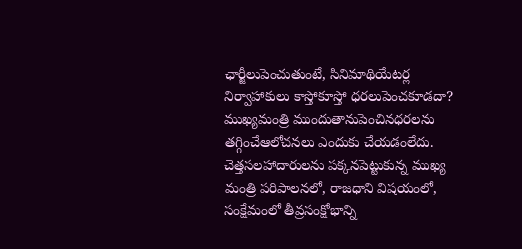ఛార్జీలుపెంచుతుంటే, సినిమాథియేటర్ల నిర్వాహాకులు కాస్తోకూస్తో ధరలుపెంచకూడదా? ముఖ్యమంత్రి ముందుతానుపెంచినధరలను తగ్గించేఆలోచనలు ఎందుకు చేయడంలేదు. చెత్తసలహాదారులను పక్కనపెట్టుకున్న ముఖ్య మంత్రి పరిపాలనలో, రాజధాని విషయంలో, సంక్షేమంలో తీవ్రసంక్షోభాన్ని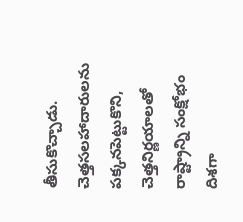తీసుకొచ్చాడు. చెత్తసలహాదారులను పక్కనపెట్టుకొని, చెత్తనిర్ణయాలతో రాష్ట్రాన్ని సంక్షోభం దిశగా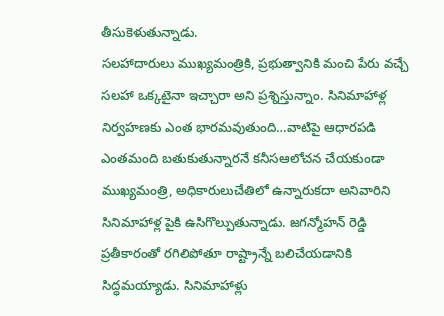తీసుకెళుతున్నాడు.
సలహాదారులు ముఖ్యమంత్రికి, ప్రభుత్వానికి మంచి పేరు వచ్చే సలహా ఒక్కటైనా ఇచ్చారా అని ప్రశ్నిస్తున్నాం. సినిమాహాళ్ల నిర్వహణకు ఎంత భారమవుతుంది…వాటిపై ఆధారపడి ఎంతమంది బతుకుతున్నారనే కనీసఆలోచన చేయకుండా ముఖ్యమంత్రి, అధికారులుచేతిలో ఉన్నారుకదా అనివారిని సినిమాహాళ్ల పైకి ఉసిగొల్పుతున్నాడు. జగన్మోహన్ రెడ్డి ప్రతీకారంతో రగిలిపోతూ రాష్ట్రాన్నే బలిచేయడానికి సిద్ధమయ్యాడు. సినిమాహాళ్లు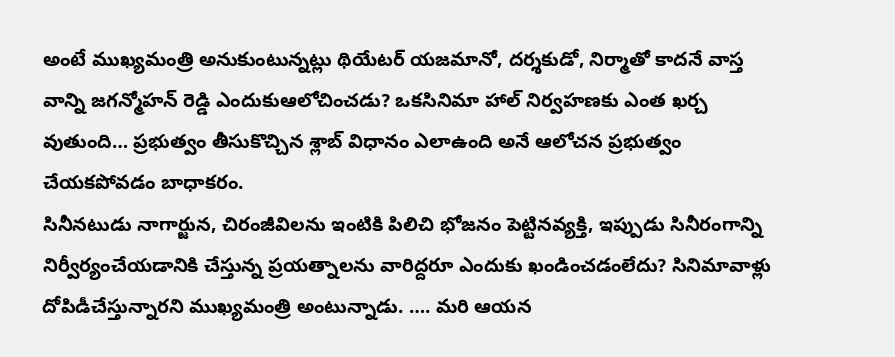అంటే ముఖ్యమంత్రి అనుకుంటున్నట్లు థియేటర్ యజమానో, దర్శకుడో, నిర్మాతో కాదనే వాస్త వాన్ని జగన్మోహన్ రెడ్డి ఎందుకుఆలోచించడు? ఒకసినిమా హాల్ నిర్వహణకు ఎంత ఖర్చ వుతుంది… ప్రభుత్వం తీసుకొచ్చిన శ్లాబ్ విధానం ఎలాఉంది అనే ఆలోచన ప్రభుత్వం చేయకపోవడం బాధాకరం.
సినీనటుడు నాగార్జున, చిరంజీవిలను ఇంటికి పిలిచి భోజనం పెట్టినవ్యక్తి, ఇప్పుడు సినీరంగాన్ని నిర్వీర్యంచేయడానికి చేస్తున్న ప్రయత్నాలను వారిద్దరూ ఎందుకు ఖండించడంలేదు? సినిమావాళ్లు దోపిడీచేస్తున్నారని ముఖ్యమంత్రి అంటున్నాడు. …. మరి ఆయన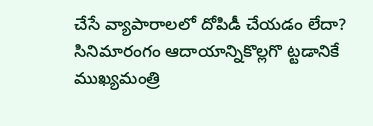చేసే వ్యాపారాలలో దోపిడీ చేయడం లేదా? సినిమారంగం ఆదాయాన్నికొల్లగొ ట్టడానికే ముఖ్యమంత్రి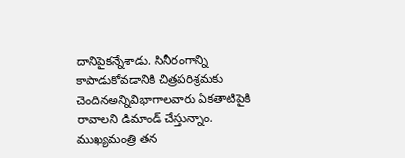దానిపైకన్నేశాడు. సినీరంగాన్ని కాపాడుకోవడానికి చిత్రపరిశ్రమకు చెందినఅన్నివిభాగాలవారు ఏకతాటిపైకి రావాలని డిమాండ్ చేస్తున్నాం. ముఖ్యమంత్రి తన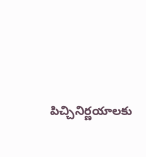పిచ్చినిర్ణయాలకు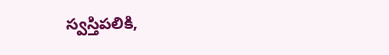స్వస్తిపలికి,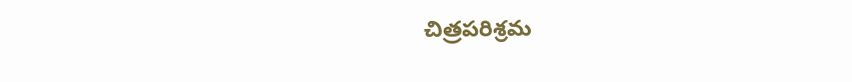చిత్రపరిశ్రమ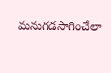మనుగడసాగించేలా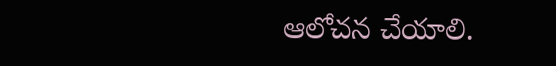ఆలోచన చేయాలి.